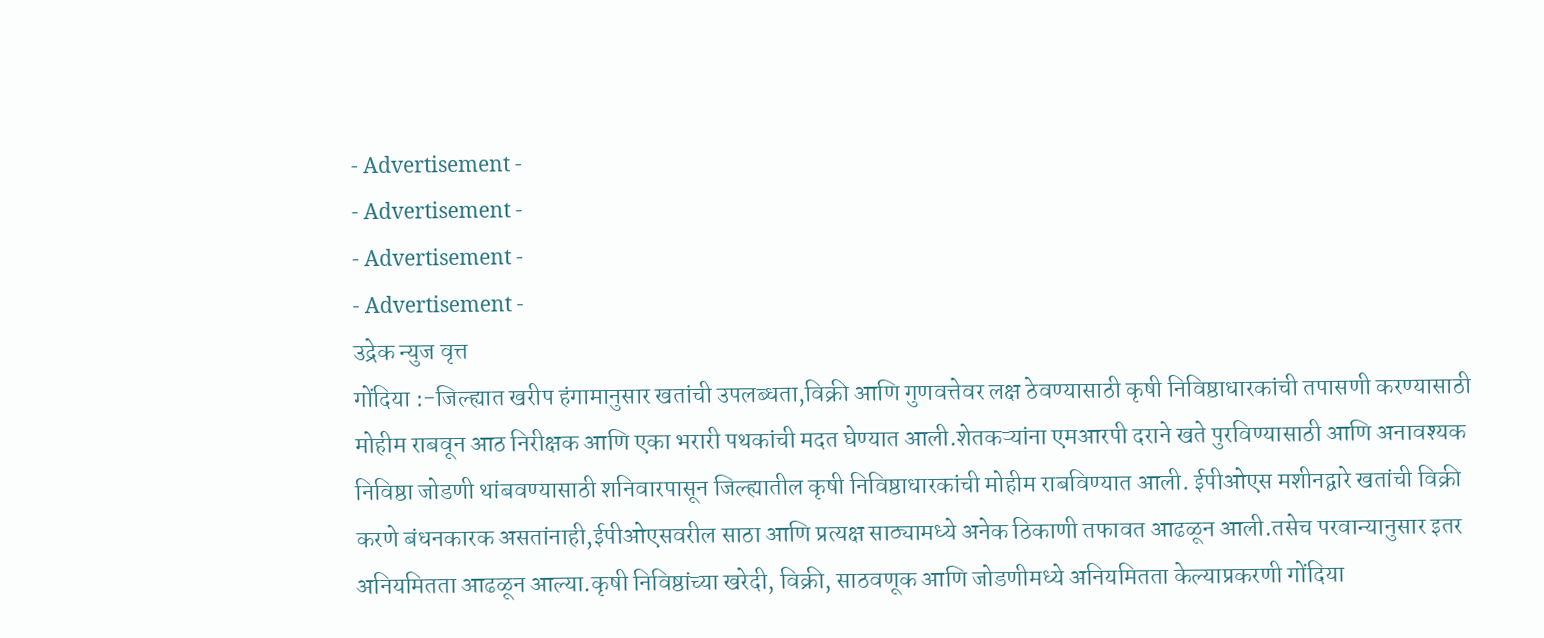- Advertisement -
- Advertisement -
- Advertisement -
- Advertisement -
उद्रेक न्युज वृत्त
गोंदिया :-जिल्ह्यात खरीप हंगामानुसार खतांची उपलब्धता,विक्री आणि गुणवत्तेवर लक्ष ठेवण्यासाठी कृषी निविष्ठाधारकांची तपासणी करण्यासाठी मोहीम राबवून आठ निरीक्षक आणि एका भरारी पथकांची मदत घेण्यात आली.शेतकऱ्यांना एमआरपी दराने खते पुरविण्यासाठी आणि अनावश्यक निविष्ठा जोडणी थांबवण्यासाठी शनिवारपासून जिल्ह्यातील कृषी निविष्ठाधारकांची मोहीम राबविण्यात आली. ईपीओएस मशीनद्वारे खतांची विक्री करणे बंधनकारक असतांनाही,ईपीओएसवरील साठा आणि प्रत्यक्ष साठ्यामध्ये अनेक ठिकाणी तफावत आढळून आली.तसेच परवान्यानुसार इतर अनियमितता आढळून आल्या.कृषी निविष्ठांच्या खरेदी, विक्री, साठवणूक आणि जोडणीमध्ये अनियमितता केल्याप्रकरणी गोंदिया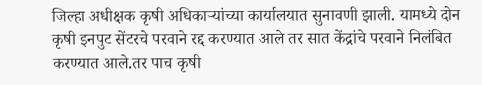जिल्हा अधीक्षक कृषी अधिकाऱ्यांच्या कार्यालयात सुनावणी झाली. यामध्ये दोन कृषी इनपुट सेंटरचे परवाने रद्द करण्यात आले तर सात केंद्रांचे परवाने निलंबित करण्यात आले.तर पाच कृषी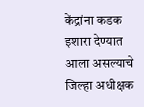केंद्रांना कडक इशारा देण्यात आला असल्याचे जिल्हा अधीक्षक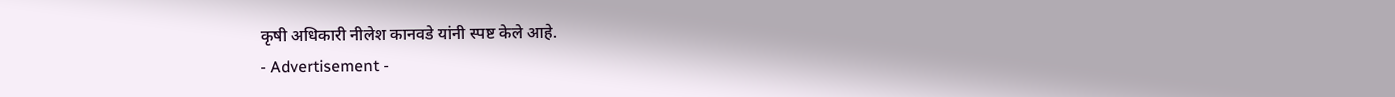कृषी अधिकारी नीलेश कानवडे यांनी स्पष्ट केले आहे.
- Advertisement -